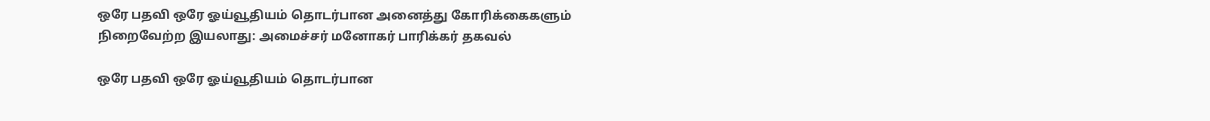ஒரே பதவி ஒரே ஓய்வூதியம் தொடர்பான அனைத்து கோரிக்கைகளும் நிறைவேற்ற இயலாது: அமைச்சர் மனோகர் பாரிக்கர் தகவல்

ஒரே பதவி ஒரே ஓய்வூதியம் தொடர்பான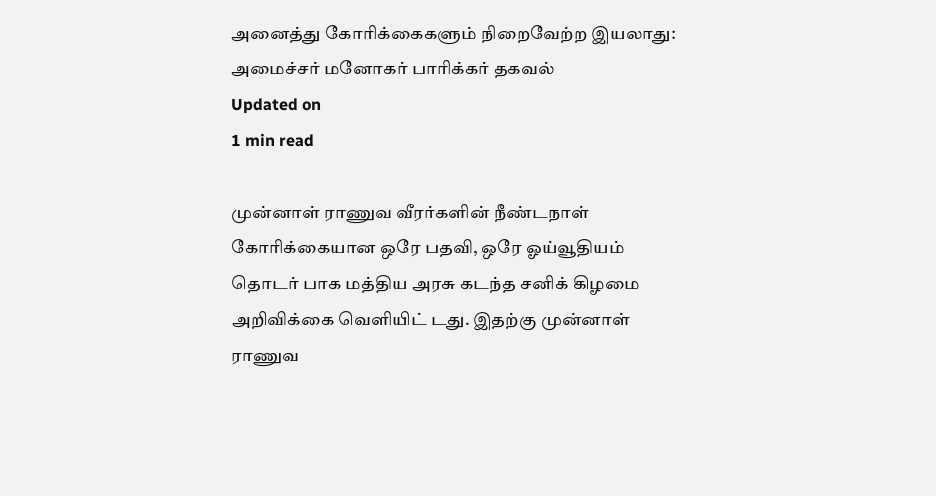அனைத்து கோரிக்கைகளும் நிறைவேற்ற இயலாது: அமைச்சர் மனோகர் பாரிக்கர் தகவல்
Updated on
1 min read

முன்னாள் ராணுவ வீரர்களின் நீண்டநாள் கோரிக்கையான ஒரே பதவி, ஒரே ஓய்வூதியம் தொடர் பாக மத்திய அரசு கடந்த சனிக் கிழமை அறிவிக்கை வெளியிட் டது. இதற்கு முன்னாள் ராணுவ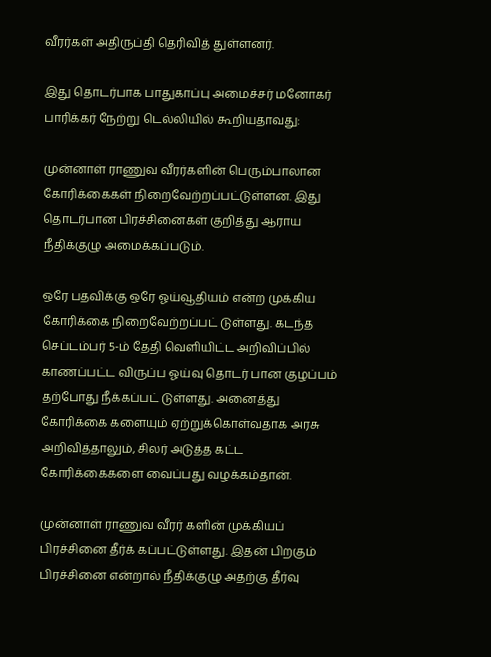வீரர்கள் அதிருப்தி தெரிவித் துள்ளனர்.

இது தொடர்பாக பாதுகாப்பு அமைச்சர் மனோகர் பாரிக்கர் நேற்று டெல்லியில் கூறியதாவது:

முன்னாள் ராணுவ வீரர்களின் பெரும்பாலான கோரிக்கைகள் நிறைவேற்றப்பட்டுள்ளன. இது தொடர்பான பிரச்சினைகள் குறித்து ஆராய நீதிக்குழு அமைக்கப்படும்.

ஒரே பதவிக்கு ஒரே ஓய்வூதியம் என்ற முக்கிய கோரிக்கை நிறைவேற்றப்பட் டுள்ளது. கடந்த செப்டம்பர் 5-ம் தேதி வெளியிட்ட அறிவிப்பில் காணப்பட்ட விருப்ப ஓய்வு தொடர் பான குழப்பம் தற்போது நீக்கப்பட் டுள்ளது. அனைத்து கோரிக்கை களையும் ஏற்றுக்கொள்வதாக அரசு அறிவித்தாலும், சிலர் அடுத்த கட்ட கோரிக்கைகளை வைப்பது வழக்கம்தான்.

முன்னாள் ராணுவ வீரர் களின் முக்கியப் பிரச்சினை தீர்க் கப்பட்டுள்ளது. இதன் பிறகும் பிரச்சினை என்றால் நீதிக்குழு அதற்கு தீர்வு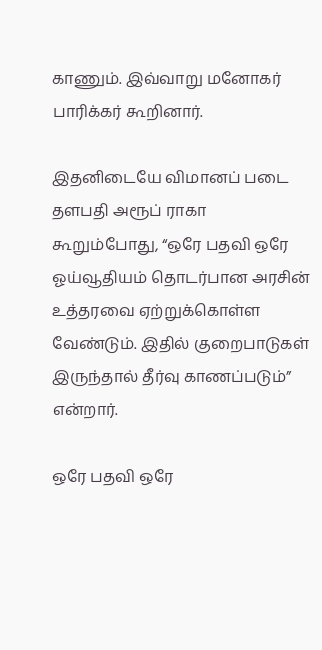காணும். இவ்வாறு மனோகர் பாரிக்கர் கூறினார்.

இதனிடையே விமானப் படை தளபதி அரூப் ராகா கூறும்போது, “ஒரே பதவி ஒரே ஓய்வூதியம் தொடர்பான அரசின் உத்தரவை ஏற்றுக்கொள்ள வேண்டும். இதில் குறைபாடுகள் இருந்தால் தீர்வு காணப்படும்” என்றார்.

ஒரே பதவி ஒரே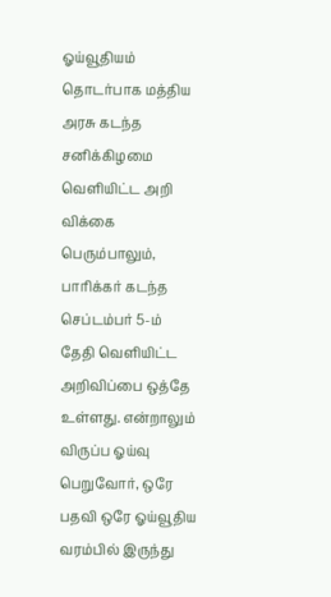ஓய்வூதியம் தொடர்பாக மத்திய அரசு கடந்த சனிக்கிழமை வெளியிட்ட அறி விக்கை பெரும்பாலும், பாரிக்கர் கடந்த செப்டம்பர் 5-ம் தேதி வெளியிட்ட அறிவிப்பை ஒத்தே உள்ளது. என்றாலும் விருப்ப ஓய்வு பெறுவோர், ஒரே பதவி ஒரே ஓய்வூதிய வரம்பில் இருந்து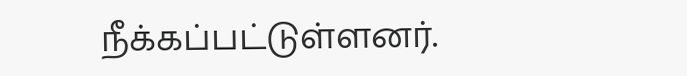நீக்கப்பட்டுள்ளனர்.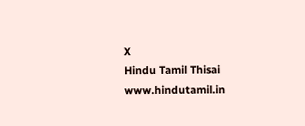X
Hindu Tamil Thisai
www.hindutamil.in